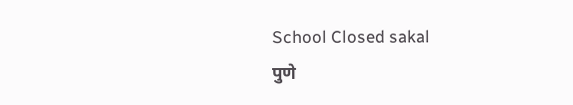School Closed sakal
पुणे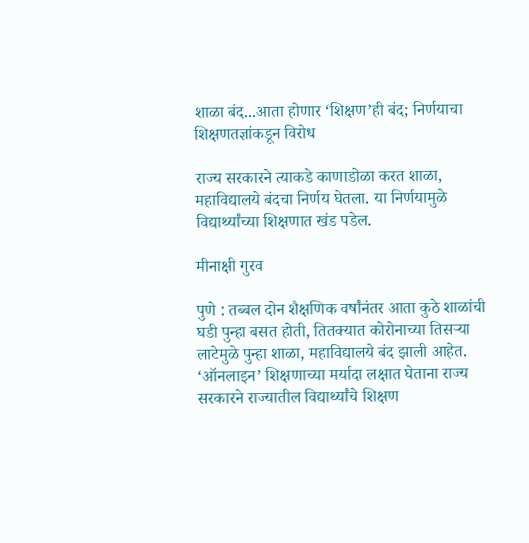शाळा बंद...आता होणार ‘शिक्षण’ही बंद; निर्णयाचा शिक्षणतज्ञांकडून विरोध

राज्य सरकारने त्याकडे काणाडोळा करत शाळा, महाविद्यालये बंदचा निर्णय घेतला. या निर्णयामुळे विद्यार्थ्यांच्या शिक्षणात खंड पडेल.

मीनाक्षी गुरव

पुणे : तब्बल दोन शैक्षणिक वर्षांनंतर आता कुठे शाळांची घडी पुन्हा बसत होती, तितक्यात कोरोनाच्या तिसऱ्या लाटेमुळे पुन्हा शाळा, महाविद्यालये बंद झाली आहेत. ‘ऑनलाइन’ शिक्षणाच्या मर्यादा लक्षात घेताना राज्य सरकारने राज्यातील विद्यार्थ्यांचे शिक्षण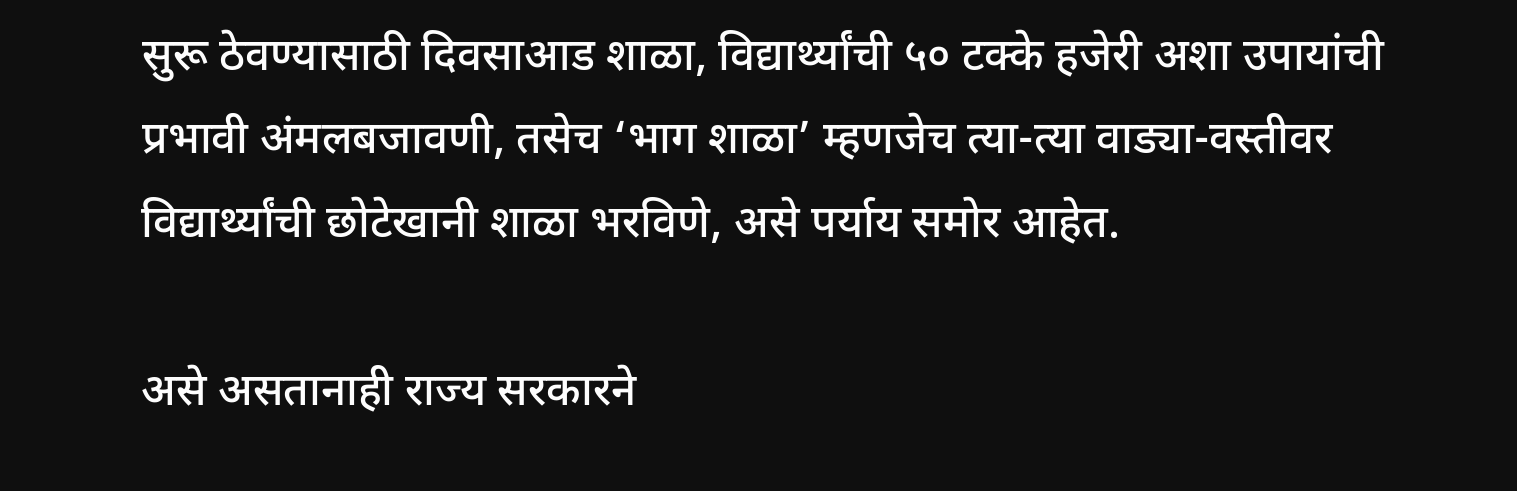सुरू ठेवण्यासाठी दिवसाआड शाळा, विद्यार्थ्यांची ५० टक्के हजेरी अशा उपायांची प्रभावी अंमलबजावणी, तसेच ‘भाग शाळा’ म्हणजेच त्या-त्या वाड्या-वस्तीवर विद्यार्थ्यांची छोटेखानी शाळा भरविणे, असे पर्याय समोर आहेत.

असे असतानाही राज्य सरकारने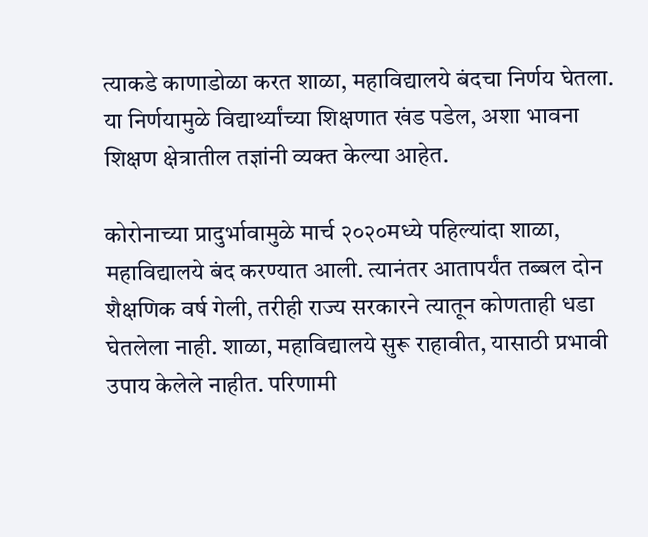त्याकडे काणाडोळा करत शाळा, महाविद्यालये बंदचा निर्णय घेतला. या निर्णयामुळे विद्यार्थ्यांच्या शिक्षणात खंड पडेल, अशा भावना शिक्षण क्षेत्रातील तज्ञांनी व्यक्त केल्या आहेत.

कोरोनाच्या प्रादुर्भावामुळे मार्च २०२०मध्ये पहिल्यांदा शाळा, महाविद्यालये बंद करण्यात आली. त्यानंतर आतापर्यंत तब्बल दोन शैक्षणिक वर्ष गेली, तरीही राज्य सरकारने त्यातून कोणताही धडा घेतलेला नाही. शाळा, महाविद्यालये सुरू राहावीत, यासाठी प्रभावी उपाय केलेले नाहीत. परिणामी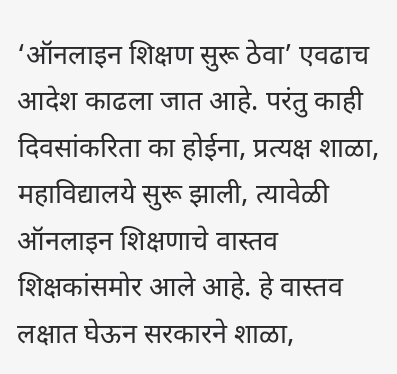‘ऑनलाइन शिक्षण सुरू ठेवा’ एवढाच आदेश काढला जात आहे. परंतु काही दिवसांकरिता का होईना, प्रत्यक्ष शाळा, महाविद्यालये सुरू झाली, त्यावेळी ऑनलाइन शिक्षणाचे वास्तव शिक्षकांसमोर आले आहे. हे वास्तव लक्षात घेऊन सरकारने शाळा,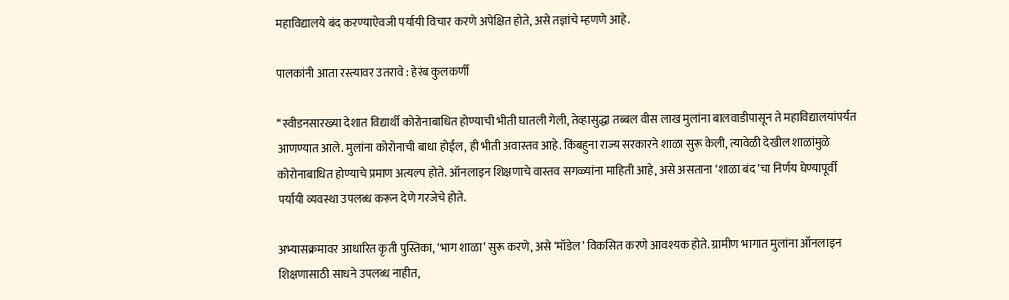महाविद्यालये बंद करण्याऐवजी पर्यायी विचार करणे अपेक्षित होते, असे तज्ञांचे म्हणणे आहे.

पालकांनी आता रस्त्यावर उतरावे : हेरंब कुलकर्णी

‘‘स्वीडनसारख्या देशात विद्यार्थी कोरोनाबाधित होण्याची भीती घातली गेली, तेव्हासुद्धा तब्बल वीस लाख मुलांना बालवाडीपासून ते महाविद्यालयांपर्यत आणण्यात आले. मुलांना कोरोनाची बाधा होईल, ही भीती अवास्तव आहे. किंबहुना राज्य सरकारने शाळा सुरू केली, त्यावेळी देखील शाळांमुळे कोरोनाबाधित होण्याचे प्रमाण अत्यल्प होते. ऑनलाइन शिक्षणाचे वास्तव सगळ्यांना माहिती आहे, असे असताना ‘शाळा बंद’चा निर्णय घेण्यापूर्वी पर्यायी व्यवस्था उपलब्ध करून देणे गरजेचे होते.

अभ्यासक्रमावर आधारित कृती पुस्तिका, ‘भाग शाळा’ सुरू करणे, असे ‘मॉडेल’ विकसित करणे आवश्यक होते. ग्रामीण भागात मुलांना ऑनलाइन शिक्षणासाठी साधने उपलब्ध नाहीत,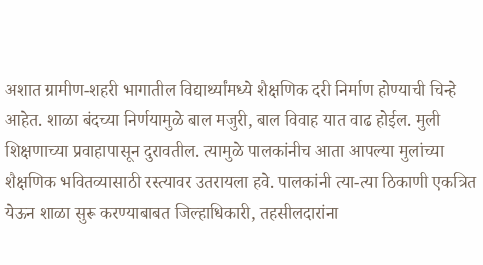अशात ग्रामीण-शहरी भागातील विद्यार्थ्यांमध्ये शैक्षणिक दरी निर्माण होण्याची चिन्हे आहेत. शाळा बंदच्या निर्णयामुळे बाल मजुरी, बाल विवाह यात वाढ होईल. मुली शिक्षणाच्या प्रवाहापासून दुरावतील. त्यामुळे पालकांनीच आता आपल्या मुलांच्या शैक्षणिक भवितव्यासाठी रस्त्यावर उतरायला हवे. पालकांनी त्या-त्या ठिकाणी एकत्रित येऊन शाळा सुरू करण्याबाबत जिल्हाधिकारी, तहसीलदारांना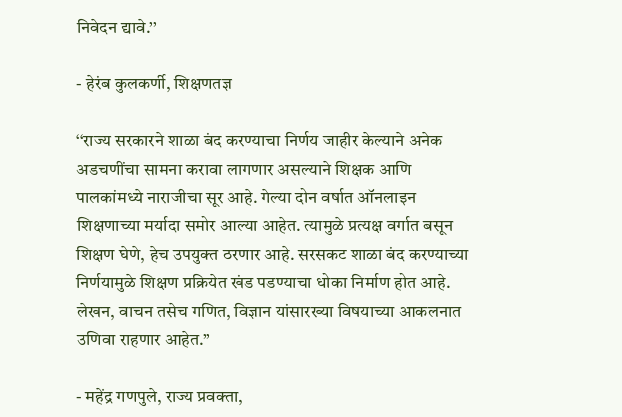निवेदन द्यावे.’’

- हेरंब कुलकर्णी, शिक्षणतज्ञ

‘‘राज्य सरकारने शाळा बंद करण्याचा निर्णय जाहीर केल्याने अनेक अडचणींचा सामना करावा लागणार असल्याने शिक्षक आणि पालकांमध्ये नाराजीचा सूर आहे. गेल्या दोन वर्षात ऑनलाइन शिक्षणाच्या मर्यादा समोर आल्या आहेत. त्यामुळे प्रत्यक्ष वर्गात बसून शिक्षण घेणे, हेच उपयुक्त ठरणार आहे. सरसकट शाळा बंद करण्याच्या निर्णयामुळे शिक्षण प्रक्रियेत खंड पडण्याचा धोका निर्माण होत आहे. लेखन, वाचन तसेच गणित, विज्ञान यांसारख्या विषयाच्या आकलनात उणिवा राहणार आहेत.’’

- महेंद्र गणपुले, राज्य प्रवक्ता,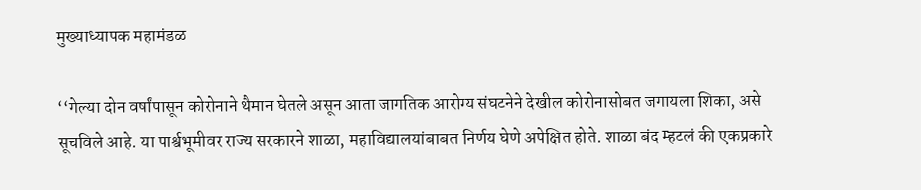मुख्याध्यापक महामंडळ

‘‘गेल्या दोन वर्षांपासून कोरोनाने थैमान घेतले असून आता जागतिक आरोग्य संघटनेने देखील कोरोनासोबत जगायला शिका, असे सूचविले आहे. या पार्श्वभूमीवर राज्य सरकारने शाळा, महाविद्यालयांबाबत निर्णय घेणे अपेक्षित होते. शाळा बंद म्हटलं की एकप्रकारे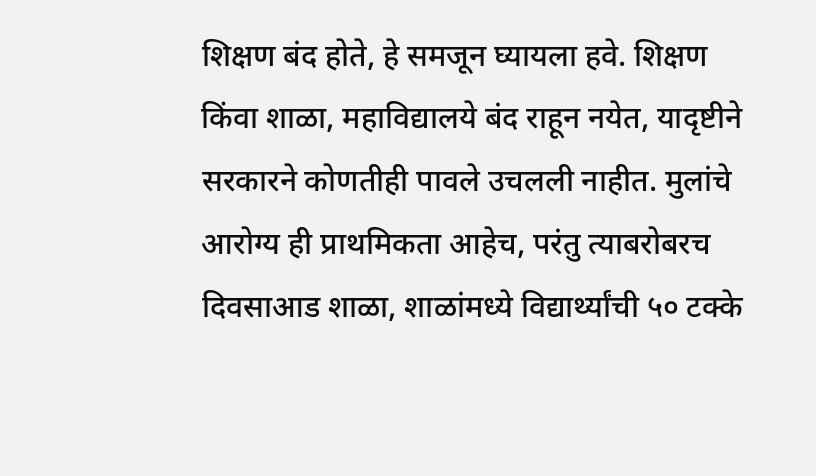शिक्षण बंद होते, हे समजून घ्यायला हवे. शिक्षण किंवा शाळा, महाविद्यालये बंद राहून नयेत, यादृष्टीने सरकारने कोणतीही पावले उचलली नाहीत. मुलांचे आरोग्य ही प्राथमिकता आहेच, परंतु त्याबरोबरच दिवसाआड शाळा, शाळांमध्ये विद्यार्थ्यांची ५० टक्के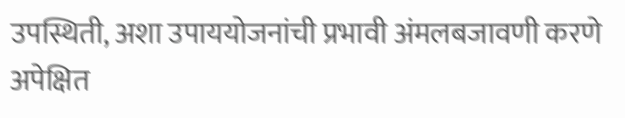उपस्थिती, अशा उपाययोजनांची प्रभावी अंमलबजावणी करणे अपेक्षित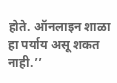होते. ऑनलाइन शाळा हा पर्याय असू शकत नाही.’’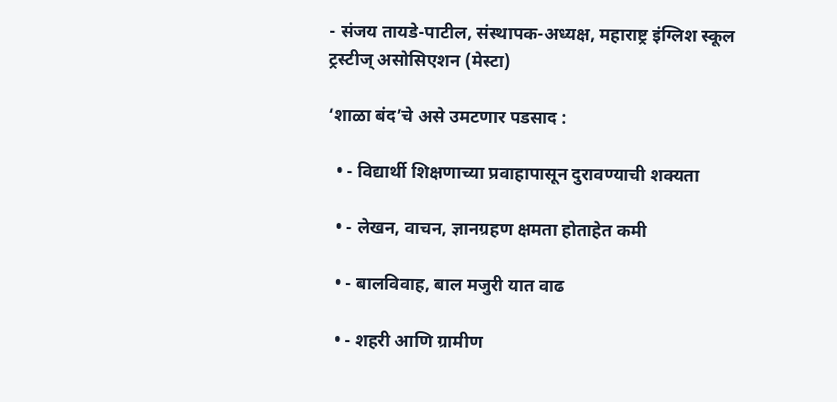- संजय तायडे-पाटील, संस्थापक-अध्यक्ष, महाराष्ट्र इंग्लिश स्कूल ट्रस्टीज्‌ असोसिएशन (मेस्टा)

‘शाळा बंद’चे असे उमटणार पडसाद :

  • - विद्यार्थी शिक्षणाच्या प्रवाहापासून दुरावण्याची शक्यता

  • - लेखन, वाचन, ज्ञानग्रहण क्षमता होताहेत कमी

  • - बालविवाह, बाल मजुरी यात वाढ

  • - शहरी आणि ग्रामीण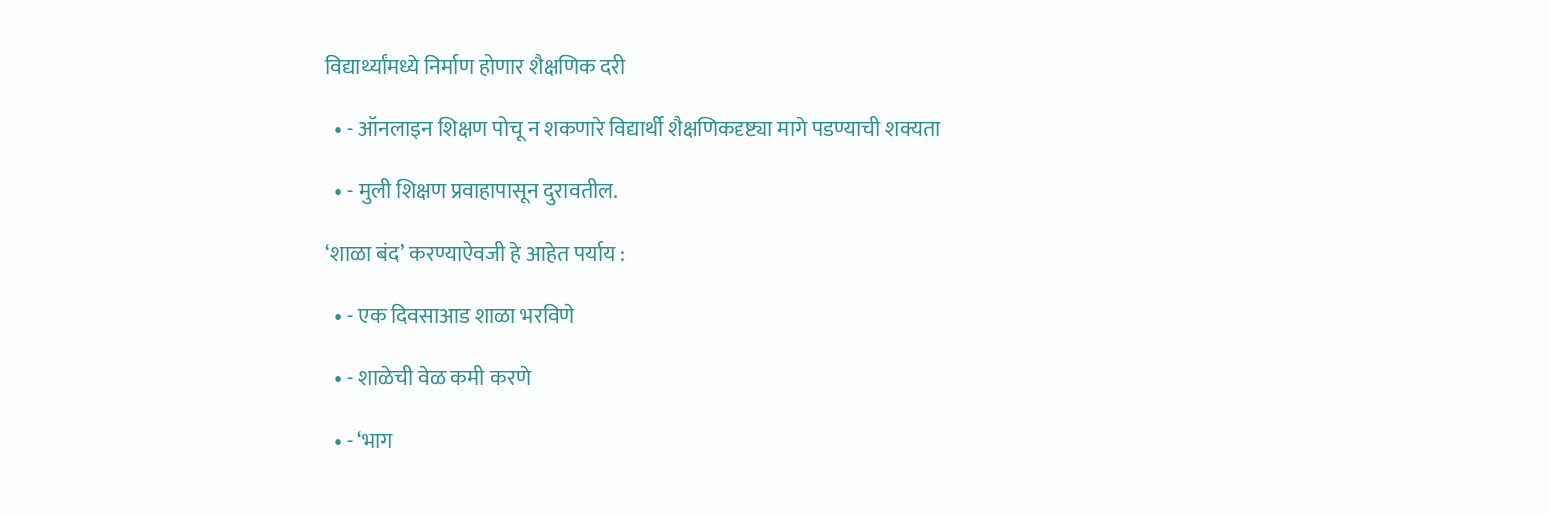विद्यार्थ्यांमध्ये निर्माण होणार शैक्षणिक दरी

  • - ऑनलाइन शिक्षण पोचू न शकणारे विद्यार्थी शैक्षणिकदृष्ट्या मागे पडण्याची शक्यता

  • - मुली शिक्षण प्रवाहापासून दुरावतील.

‘शाळा बंद’ करण्याऐवजी हे आहेत पर्याय :

  • - एक दिवसाआड शाळा भरविणे

  • - शाळेची वेळ कमी करणे

  • - ‘भाग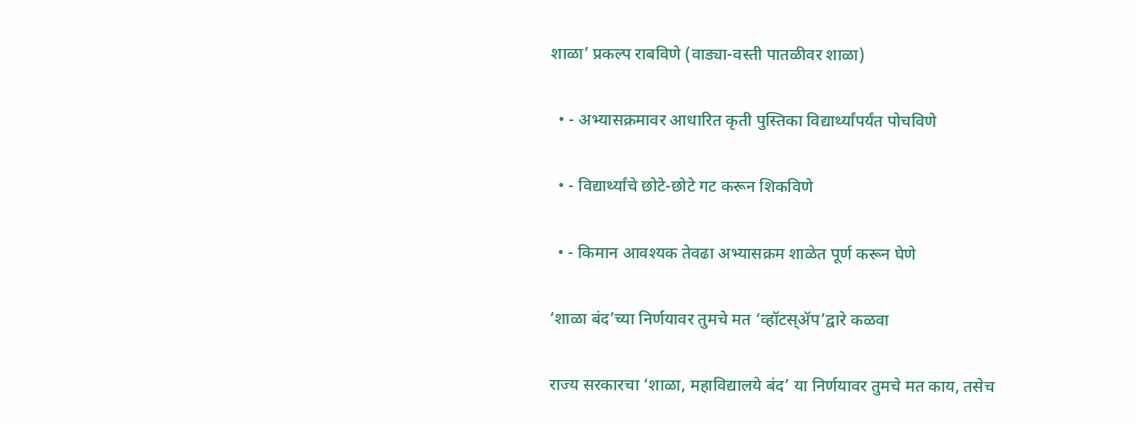शाळा’ प्रकल्प राबविणे (वाड्या-वस्ती पातळीवर शाळा)

  • - अभ्यासक्रमावर आधारित कृती पुस्तिका विद्यार्थ्यांपर्यंत पोचविणे

  • - विद्यार्थ्यांचे छोटे-छोटे गट करून शिकविणे

  • - किमान आवश्यक तेवढा अभ्यासक्रम शाळेत पूर्ण करून घेणे

‘शाळा बंद’च्या निर्णयावर तुमचे मत ‘व्हॉटस्‌ॲप’द्वारे कळवा

राज्य सरकारचा ‘शाळा, महाविद्यालये बंद’ या निर्णयावर तुमचे मत काय, तसेच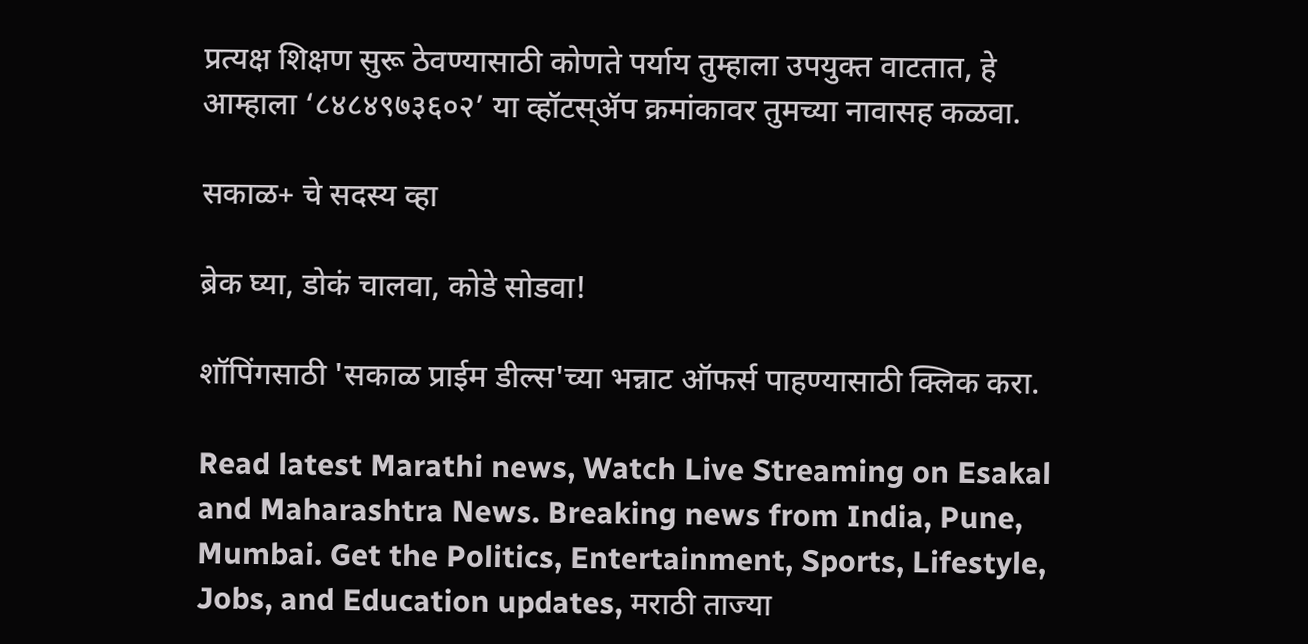प्रत्यक्ष शिक्षण सुरू ठेवण्यासाठी कोणते पर्याय तुम्हाला उपयुक्त वाटतात, हे आम्हाला ‘८४८४९७३६०२’ या व्हॉटस्‌ॲप क्रमांकावर तुमच्या नावासह कळवा.

सकाळ+ चे सदस्य व्हा

ब्रेक घ्या, डोकं चालवा, कोडे सोडवा!

शॉपिंगसाठी 'सकाळ प्राईम डील्स'च्या भन्नाट ऑफर्स पाहण्यासाठी क्लिक करा.

Read latest Marathi news, Watch Live Streaming on Esakal and Maharashtra News. Breaking news from India, Pune, Mumbai. Get the Politics, Entertainment, Sports, Lifestyle, Jobs, and Education updates, मराठी ताज्या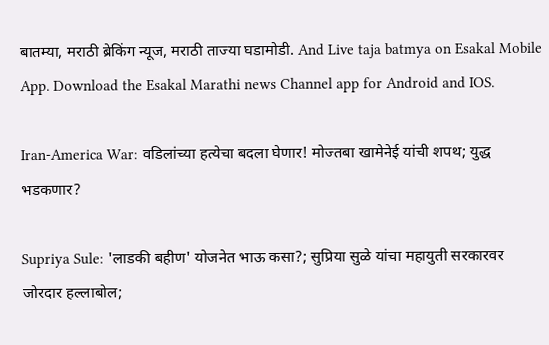बातम्या, मराठी ब्रेकिंग न्यूज, मराठी ताज्या घडामोडी. And Live taja batmya on Esakal Mobile App. Download the Esakal Marathi news Channel app for Android and IOS.

Iran-America War: वडिलांच्या हत्येचा बदला घेणार! मोज्तबा खामेनेई यांची शपथ; युद्ध भडकणार?

Supriya Sule: 'लाडकी बहीण' योजनेत भाऊ कसा?; सुप्रिया सुळे यांचा महायुती सरकारवर जोरदार हल्लाबोल;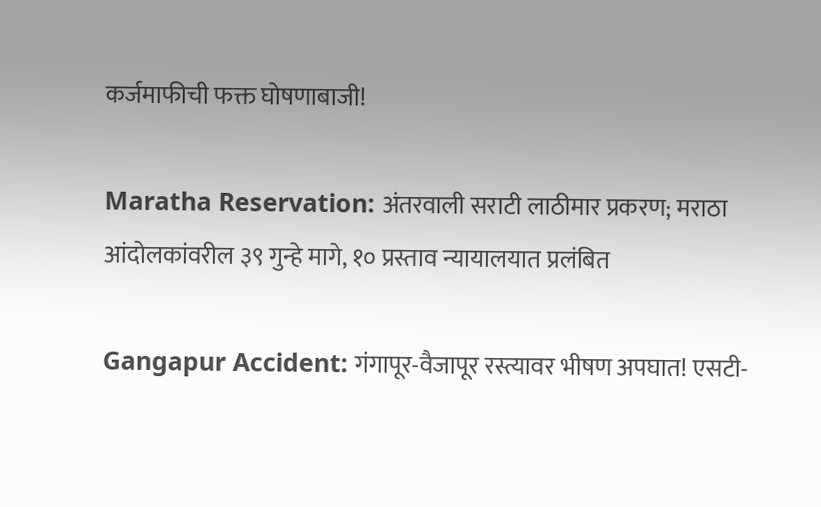कर्जमाफीची फक्त घोषणाबाजी!

Maratha Reservation: अंतरवाली सराटी लाठीमार प्रकरण; मराठा आंदोलकांवरील ३९ गुन्हे मागे, १० प्रस्ताव न्यायालयात प्रलंबित

Gangapur Accident: गंगापूर-वैजापूर रस्त्यावर भीषण अपघात! एसटी-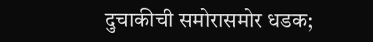दुचाकीची समोरासमोर धडक;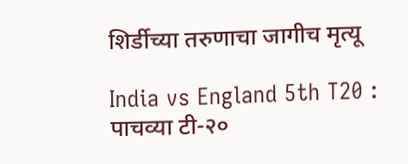शिर्डीच्या तरुणाचा जागीच मृत्यू

India vs England 5th T20 : पाचव्या टी-२०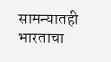सामन्यातही भारताचा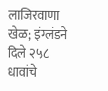लाजिरवाणा खेळ; इंग्लंडने दिले २५८ धावांचे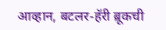आव्हान, बटलर-हॅरी ब्रूकची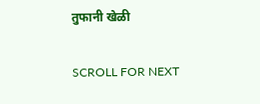तुफानी खेळी

SCROLL FOR NEXT